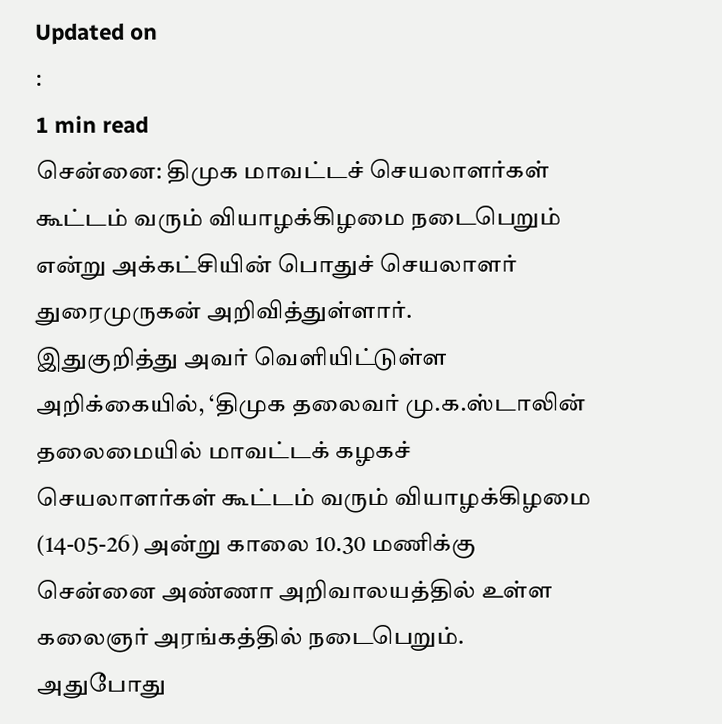Updated on
:
1 min read
சென்னை: திமுக மாவட்டச் செயலாளர்கள் கூட்டம் வரும் வியாழக்கிழமை நடைபெறும் என்று அக்கட்சியின் பொதுச் செயலாளர் துரைமுருகன் அறிவித்துள்ளார்.
இதுகுறித்து அவர் வெளியிட்டுள்ள அறிக்கையில், ‘திமுக தலைவர் மு.க.ஸ்டாலின் தலைமையில் மாவட்டக் கழகச் செயலாளர்கள் கூட்டம் வரும் வியாழக்கிழமை (14-05-26) அன்று காலை 10.30 மணிக்கு சென்னை அண்ணா அறிவாலயத்தில் உள்ள கலைஞர் அரங்கத்தில் நடைபெறும். அதுபோது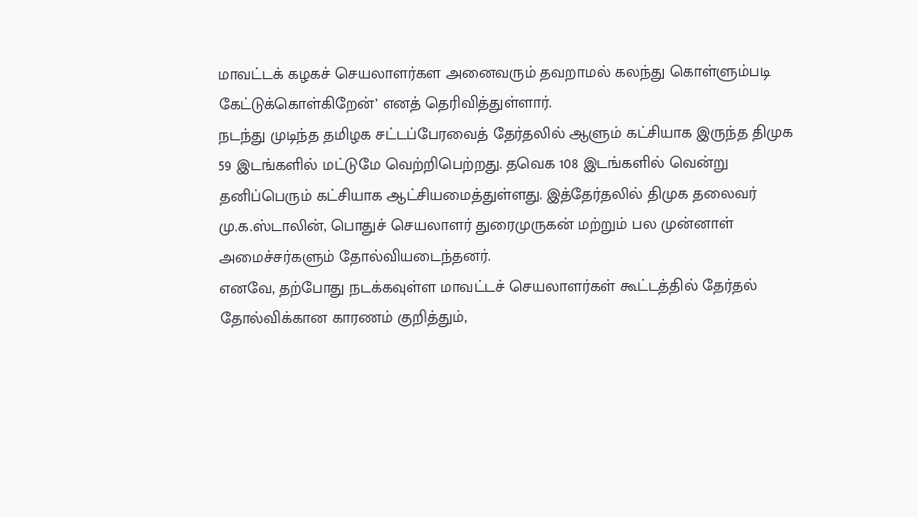மாவட்டக் கழகச் செயலாளர்கள அனைவரும் தவறாமல் கலந்து கொள்ளும்படி கேட்டுக்கொள்கிறேன்’ எனத் தெரிவித்துள்ளார்.
நடந்து முடிந்த தமிழக சட்டப்பேரவைத் தேர்தலில் ஆளும் கட்சியாக இருந்த திமுக 59 இடங்களில் மட்டுமே வெற்றிபெற்றது. தவெக 108 இடங்களில் வென்று தனிப்பெரும் கட்சியாக ஆட்சியமைத்துள்ளது. இத்தேர்தலில் திமுக தலைவர் மு.க.ஸ்டாலின், பொதுச் செயலாளர் துரைமுருகன் மற்றும் பல முன்னாள் அமைச்சர்களும் தோல்வியடைந்தனர்.
எனவே, தற்போது நடக்கவுள்ள மாவட்டச் செயலாளர்கள் கூட்டத்தில் தேர்தல் தோல்விக்கான காரணம் குறித்தும்,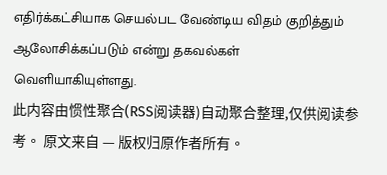எதிர்க்கட்சியாக செயல்பட வேண்டிய விதம் குறித்தும் ஆலோசிக்கப்படும் என்று தகவல்கள் வெளியாகியுள்ளது.
此内容由惯性聚合(RSS阅读器)自动聚合整理,仅供阅读参考。 原文来自 — 版权归原作者所有。